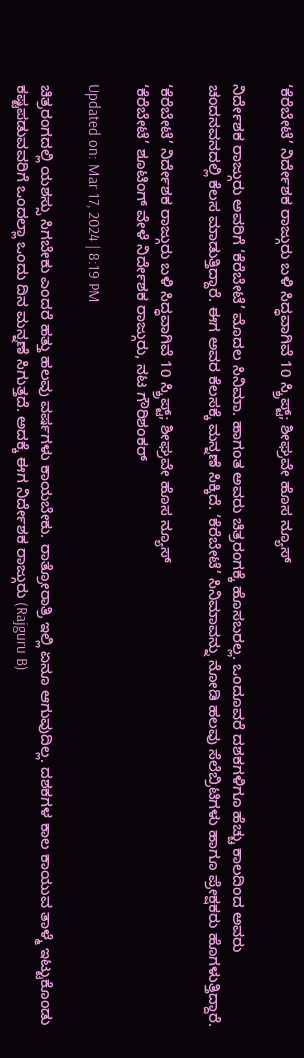‘ಕೆರೆಬೇಟೆ’ ನಿರ್ದೇಶಕ ರಾಜ್ಗುರು ಬಳಿ ಸಿದ್ಧವಾಗಿವೆ 10 ಸ್ಕ್ರಿಪ್ಟ್; ಶೀಘ್ರವೇ ಹೊಸ ನ್ಯೂಸ್

ನಿರ್ದೇಶಕ ರಾಜ್ಗುರು ಅವರಿಗೆ ‘ಕೆರೆಬೇಟೆ’ ಮೊದಲ ಸಿನಿಮಾ. ಹಾಗಂತ ಅವರು ಚಿತ್ರರಂಗಕ್ಕೆ ಹೊಸಬರಲ್ಲ. ಒಂದೂವರೆ ದಶಕಗಳಿಗೂ ಹೆಚ್ಚು ಕಾಲದಿಂದ ಅವರು ಚಂದನವನದಲ್ಲಿ ಕೆಲಸ ಮಾಡುತ್ತಿದ್ದಾರೆ. ಈಗ ಅವರ ಕೆಲಸಕ್ಕೆ ಮನ್ನಣೆ ಸಿಕ್ಕಿದೆ. ‘ಕೆರೆಬೇಟೆ’ ಸಿನಿಮಾವನ್ನು ನೋಡಿ ಹಲವು ಸೆಲೆಬ್ರಿಟಿಗಳು ಹಾಗೂ ಪ್ರೇಕ್ಷಕರು ಹೊಗಳುತ್ತಿದ್ದಾರೆ.

‘ಕೆರೆಬೇಟೆ’ ನಿರ್ದೇಶಕ ರಾಜ್ಗುರು ಬಳಿ ಸಿದ್ಧವಾಗಿವೆ 10 ಸ್ಕ್ರಿಪ್ಟ್; ಶೀಘ್ರವೇ ಹೊಸ ನ್ಯೂಸ್
‘ಕೆರೆಬೇಟೆ’ ಶೂಟಿಂಗ್ ವೇಳೆ ನಿರ್ದೇಶಕ ರಾಜ್ಗುರು, ನಟ ಗೌರಿಶಂಕರ್

Updated on: Mar 17, 2024 | 8:19 PM

ಚಿತ್ರರಂಗದಲ್ಲಿ ಯಶಸ್ಸು ಸಿಗಬೇಕು ಎಂದರೆ ಹತ್ತು ಹಲವು ವರ್ಷಗಳು ಕಾಯಬೇಕು. ರಾತ್ರೋರಾತ್ರಿ ಇಲ್ಲಿ ಏನೂ ಆಗುವುದಿಲ್ಲ. ದಶಕಗಳ ಕಾಲ ಕಾಯುವ ತಾಳ್ಮೆ ಇಟ್ಟುಕೊಂಡು ಕಷ್ಟಪಡುವವರಿಗೆ ಒಂದಲ್ಲಾ ಒಂದು ದಿನ ಮನ್ನಣೆ ಸಿಗುತ್ತದೆ. ಅದಕ್ಕೆ ಈಗ ನಿರ್ದೇಶಕ ರಾಜ್ಗುರು (Rajguru B)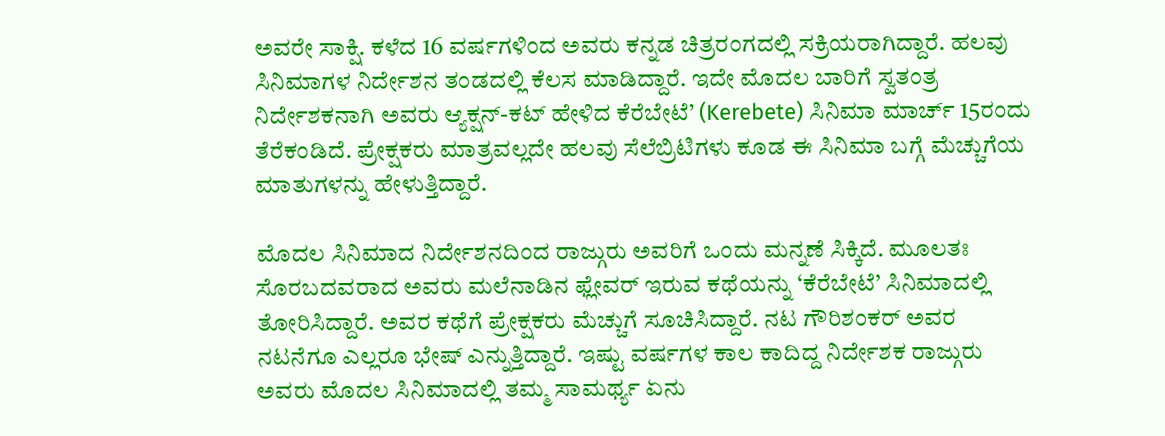ಅವರೇ ಸಾಕ್ಷಿ. ಕಳೆದ 16 ವರ್ಷಗಳಿಂದ ಅವರು ಕನ್ನಡ ಚಿತ್ರರಂಗದಲ್ಲಿ ಸಕ್ರಿಯರಾಗಿದ್ದಾರೆ. ಹಲವು ಸಿನಿಮಾಗಳ ನಿರ್ದೇಶನ ತಂಡದಲ್ಲಿ ಕೆಲಸ ಮಾಡಿದ್ದಾರೆ. ಇದೇ ಮೊದಲ ಬಾರಿಗೆ ಸ್ವತಂತ್ರ ನಿರ್ದೇಶಕನಾಗಿ ಅವರು ಆ್ಯಕ್ಷನ್-ಕಟ್ ಹೇಳಿದ ಕೆರೆಬೇಟೆ’ (Kerebete) ಸಿನಿಮಾ ಮಾರ್ಚ್ 15ರಂದು ತೆರೆಕಂಡಿದೆ. ಪ್ರೇಕ್ಷಕರು ಮಾತ್ರವಲ್ಲದೇ ಹಲವು ಸೆಲೆಬ್ರಿಟಿಗಳು ಕೂಡ ಈ ಸಿನಿಮಾ ಬಗ್ಗೆ ಮೆಚ್ಚುಗೆಯ ಮಾತುಗಳನ್ನು ಹೇಳುತ್ತಿದ್ದಾರೆ.

ಮೊದಲ ಸಿನಿಮಾದ ನಿರ್ದೇಶನದಿಂದ ರಾಜ್ಗುರು ಅವರಿಗೆ ಒಂದು ಮನ್ನಣೆ ಸಿಕ್ಕಿದೆ. ಮೂಲತಃ ಸೊರಬದವರಾದ ಅವರು ಮಲೆನಾಡಿನ ಫ್ಲೇವರ್ ಇರುವ ಕಥೆಯನ್ನು ‘ಕೆರೆಬೇಟೆ’ ಸಿನಿಮಾದಲ್ಲಿ ತೋರಿಸಿದ್ದಾರೆ. ಅವರ ಕಥೆಗೆ ಪ್ರೇಕ್ಷಕರು ಮೆಚ್ಚುಗೆ ಸೂಚಿಸಿದ್ದಾರೆ. ನಟ ಗೌರಿಶಂಕರ್ ಅವರ ನಟನೆಗೂ ಎಲ್ಲರೂ ಭೇಷ್ ಎನ್ನುತ್ತಿದ್ದಾರೆ. ಇಷ್ಟು ವರ್ಷಗಳ ಕಾಲ ಕಾದಿದ್ದ ನಿರ್ದೇಶಕ ರಾಜ್ಗುರು ಅವರು ಮೊದಲ ಸಿನಿಮಾದಲ್ಲಿ ತಮ್ಮ ಸಾಮರ್ಥ್ಯ ಏನು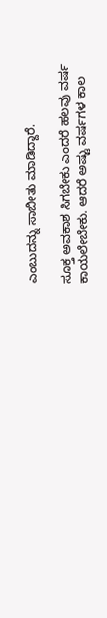ಎಂಬುದನ್ನು ಸಾಬೀತು ಮಾಡಿದ್ದಾರೆ.

ಸೂಕ್ತ ಅವಕಾಶ ಸಿಗಬೇಕು ಎಂದರೆ ಹಲವು ವರ್ಷ ಕಾಯಲೇಬೇಕು. ಆದರೆ ಅಷ್ಟು ವರ್ಷಗಳ ಕಾಲ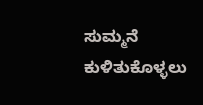ಸುಮ್ಮನೆ ಕುಳಿತುಕೊಳ್ಳಲು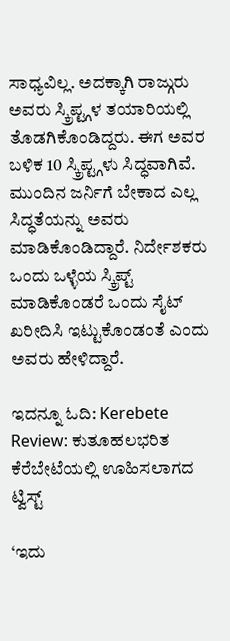ಸಾಧ್ಯವಿಲ್ಲ. ಅದಕ್ಕಾಗಿ ರಾಜ್ಗುರು ಅವರು ಸ್ಕ್ರಿಪ್ಟ್ಗಳ ತಯಾರಿಯಲ್ಲಿ ತೊಡಗಿಕೊಂಡಿದ್ದರು. ಈಗ ಅವರ ಬಳಿಕ 10 ಸ್ಕ್ರಿಪ್ಟ್ಗಳು ಸಿದ್ಧವಾಗಿವೆ. ಮುಂದಿನ ಜರ್ನಿಗೆ ಬೇಕಾದ ಎಲ್ಲ ಸಿದ್ಧತೆಯನ್ನು ಅವರು ಮಾಡಿಕೊಂಡಿದ್ದಾರೆ. ನಿರ್ದೇಶಕರು ಒಂದು ಒಳ್ಳೆಯ ಸ್ಕ್ರಿಪ್ಟ್ ಮಾಡಿಕೊಂಡರೆ ಒಂದು ಸೈಟ್ ಖರೀದಿಸಿ ಇಟ್ಟುಕೊಂಡಂತೆ ಎಂದು ಅವರು ಹೇಳಿದ್ದಾರೆ.

ಇದನ್ನೂ ಓದಿ: Kerebete Review: ಕುತೂಹಲಭರಿತ ಕೆರೆಬೇಟೆಯಲ್ಲಿ ಊಹಿಸಲಾಗದ ಟ್ವಿಸ್ಟ್

‘ಇದು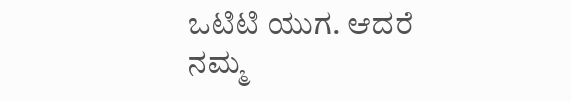ಒಟಿಟಿ ಯುಗ. ಆದರೆ ನಮ್ಮ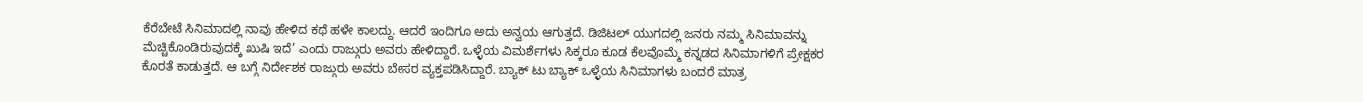ಕೆರೆಬೇಟೆ ಸಿನಿಮಾದಲ್ಲಿ ನಾವು ಹೇಳಿದ ಕಥೆ ಹಳೇ ಕಾಲದ್ದು. ಆದರೆ ಇಂದಿಗೂ ಅದು ಅನ್ವಯ ಆಗುತ್ತದೆ. ಡಿಜಿಟಲ್ ಯುಗದಲ್ಲಿ ಜನರು ನಮ್ಮ ಸಿನಿಮಾವನ್ನು ಮೆಚ್ಚಿಕೊಂಡಿರುವುದಕ್ಕೆ ಖುಷಿ ಇದೆ’ ಎಂದು ರಾಜ್ಗುರು ಅವರು ಹೇಳಿದ್ದಾರೆ. ಒಳ್ಳೆಯ ವಿಮರ್ಶೆಗಳು ಸಿಕ್ಕರೂ ಕೂಡ ಕೆಲವೊಮ್ಮೆ ಕನ್ನಡದ ಸಿನಿಮಾಗಳಿಗೆ ಪ್ರೇಕ್ಷಕರ ಕೊರತೆ ಕಾಡುತ್ತದೆ. ಆ ಬಗ್ಗೆ ನಿರ್ದೇಶಕ ರಾಜ್ಗುರು ಅವರು ಬೇಸರ ವ್ಯಕ್ತಪಡಿಸಿದ್ದಾರೆ. ಬ್ಯಾಕ್ ಟು ಬ್ಯಾಕ್ ಒಳ್ಳೆಯ ಸಿನಿಮಾಗಳು ಬಂದರೆ ಮಾತ್ರ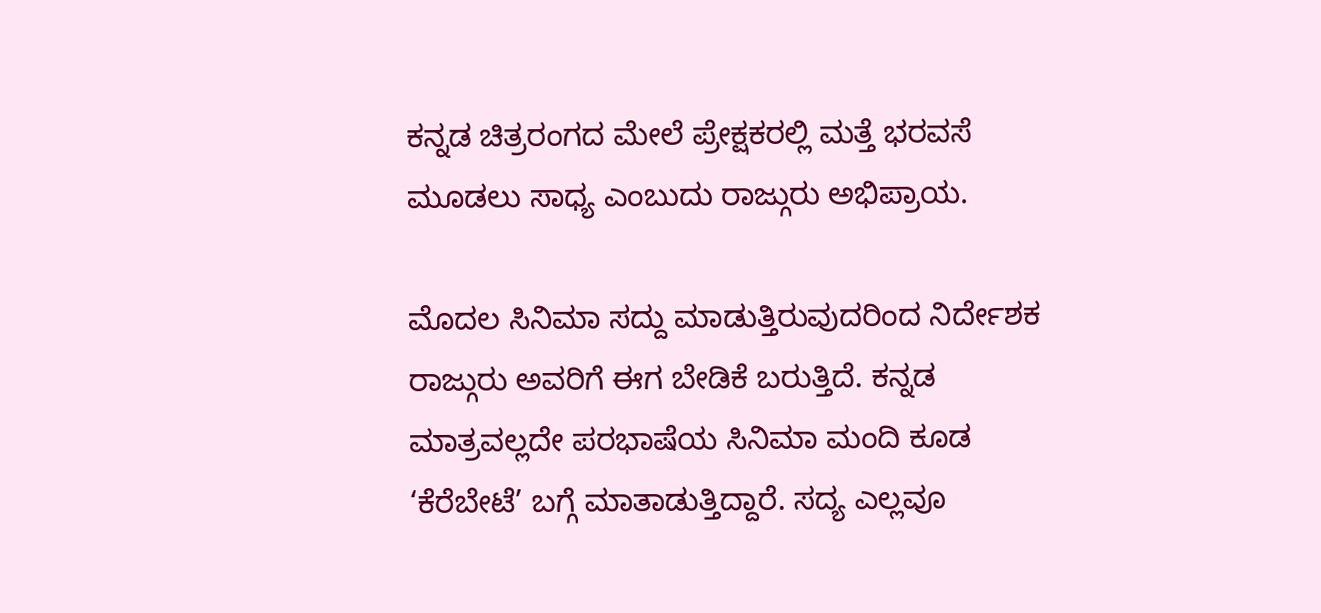ಕನ್ನಡ ಚಿತ್ರರಂಗದ ಮೇಲೆ ಪ್ರೇಕ್ಷಕರಲ್ಲಿ ಮತ್ತೆ ಭರವಸೆ ಮೂಡಲು ಸಾಧ್ಯ ಎಂಬುದು ರಾಜ್ಗುರು ಅಭಿಪ್ರಾಯ.

ಮೊದಲ ಸಿನಿಮಾ ಸದ್ದು ಮಾಡುತ್ತಿರುವುದರಿಂದ ನಿರ್ದೇಶಕ ರಾಜ್ಗುರು ಅವರಿಗೆ ಈಗ ಬೇಡಿಕೆ ಬರುತ್ತಿದೆ. ಕನ್ನಡ ಮಾತ್ರವಲ್ಲದೇ ಪರಭಾಷೆಯ ಸಿನಿಮಾ ಮಂದಿ ಕೂಡ ‘ಕೆರೆಬೇಟೆ’ ಬಗ್ಗೆ ಮಾತಾಡುತ್ತಿದ್ದಾರೆ. ಸದ್ಯ ಎಲ್ಲವೂ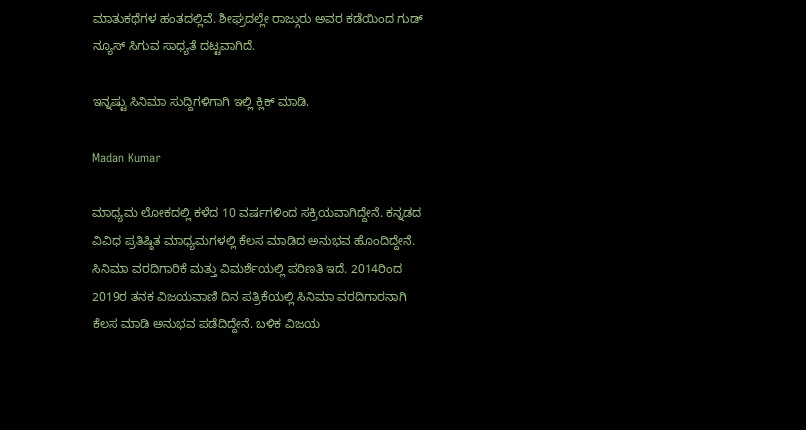ಮಾತುಕಥೆಗಳ ಹಂತದಲ್ಲಿವೆ. ಶೀಘ್ರದಲ್ಲೇ ರಾಜ್ಗುರು ಅವರ ಕಡೆಯಿಂದ ಗುಡ್ ನ್ಯೂಸ್ ಸಿಗುವ ಸಾಧ್ಯತೆ ದಟ್ಟವಾಗಿದೆ.

ಇನ್ನಷ್ಟು ಸಿನಿಮಾ ಸುದ್ದಿಗಳಿಗಾಗಿ ಇಲ್ಲಿ ಕ್ಲಿಕ್ ಮಾಡಿ.

Madan Kumar

ಮಾಧ್ಯಮ ಲೋಕದಲ್ಲಿ ಕಳೆದ 10 ವರ್ಷಗಳಿಂದ ಸಕ್ರಿಯವಾಗಿದ್ದೇನೆ. ಕನ್ನಡದ ವಿವಿಧ ಪ್ರತಿಷ್ಠಿತ ಮಾಧ್ಯಮಗಳಲ್ಲಿ ಕೆಲಸ ಮಾಡಿದ ಅನುಭವ ಹೊಂದಿದ್ದೇನೆ. ಸಿನಿಮಾ ವರದಿಗಾರಿಕೆ ಮತ್ತು ವಿಮರ್ಶೆಯಲ್ಲಿ ಪರಿಣತಿ ಇದೆ. 2014ರಿಂದ 2019ರ ತನಕ ವಿಜಯವಾಣಿ ದಿನ ಪತ್ರಿಕೆಯಲ್ಲಿ ಸಿನಿಮಾ ವರದಿಗಾರನಾಗಿ ಕೆಲಸ ಮಾಡಿ ಅನುಭವ ಪಡೆದಿದ್ದೇನೆ. ಬಳಿಕ ವಿಜಯ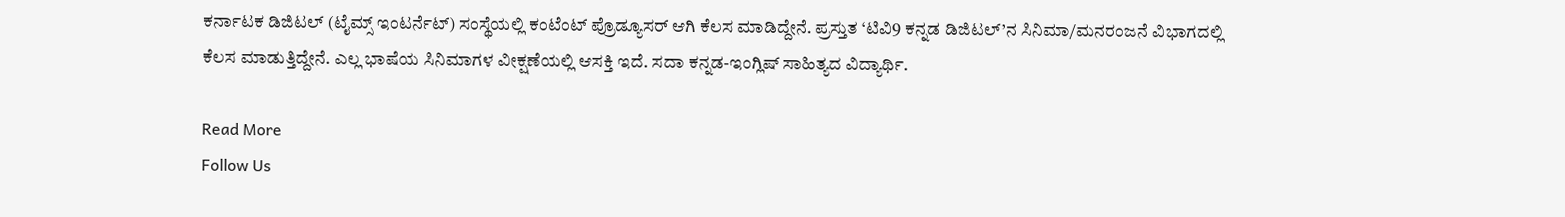ಕರ್ನಾಟಕ ಡಿಜಿಟಲ್ (ಟೈಮ್ಸ್ ಇಂಟರ್ನೆಟ್) ಸಂಸ್ಥೆಯಲ್ಲಿ ಕಂಟೆಂಟ್ ಪ್ರೊಡ್ಯೂಸರ್ ಆಗಿ ಕೆಲಸ ಮಾಡಿದ್ದೇನೆ. ಪ್ರಸ್ತುತ ‘ಟಿವಿ9 ಕನ್ನಡ ಡಿಜಿಟಲ್’ನ ಸಿನಿಮಾ/ಮನರಂಜನೆ ವಿಭಾಗದಲ್ಲಿ ಕೆಲಸ ಮಾಡುತ್ತಿದ್ದೇನೆ. ಎಲ್ಲ ಭಾಷೆಯ ಸಿನಿಮಾಗಳ ವೀಕ್ಷಣೆಯಲ್ಲಿ ಆಸಕ್ತಿ ಇದೆ. ಸದಾ ಕನ್ನಡ-ಇಂಗ್ಲಿಷ್ ಸಾಹಿತ್ಯದ ವಿದ್ಯಾರ್ಥಿ.

Read More
Follow Us